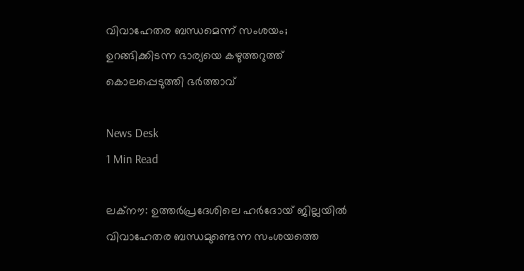വിവാഹേതര ബന്ധമെന്ന് സംശയം; ഉറങ്ങിക്കിടന്ന ഭാര്യയെ കഴുത്തറുത്ത് കൊലപ്പെടുത്തി ഭർത്താവ്

News Desk
1 Min Read

ലക്നൗ: ഉത്തർപ്രദേശിലെ ഹർദോയ് ജില്ലയിൽ വിവാഹേതര ബന്ധമുണ്ടെന്ന സംശയത്തെ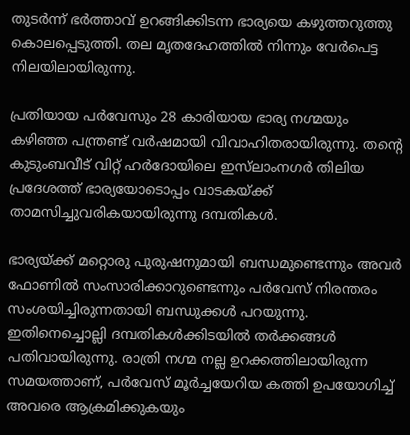തുടർന്ന് ഭർത്താവ് ഉറങ്ങിക്കിടന്ന ഭാര്യയെ കഴുത്തറുത്തു കൊലപ്പെടുത്തി. തല മൃതദേഹത്തിൽ നിന്നും വേർപെട്ട നിലയിലായിരുന്നു.

പ്രതിയായ പർവേസും 28 കാരിയായ ഭാര്യ നഗ്മയും കഴിഞ്ഞ പന്ത്രണ്ട് വർഷമായി വിവാഹിതരായിരുന്നു. തന്റെ കുടുംബവീട് വിറ്റ് ഹർദോയിലെ ഇസ്‌ലാംനഗർ തിലിയ പ്രദേശത്ത് ഭാര്യയോടൊപ്പം വാടകയ്ക്ക് താമസിച്ചുവരികയായിരുന്നു ദമ്പതികൾ.

ഭാര്യയ്ക്ക് മറ്റൊരു പുരുഷനുമായി ബന്ധമുണ്ടെന്നും അവർ ഫോണിൽ സംസാരിക്കാറുണ്ടെന്നും പർവേസ് നിരന്തരം സംശയിച്ചിരുന്നതായി ബന്ധുക്കൾ പറയുന്നു. ഇതിനെച്ചൊല്ലി ദമ്പതികൾക്കിടയിൽ തർക്കങ്ങൾ പതിവായിരുന്നു. രാത്രി നഗ്മ നല്ല ഉറക്കത്തിലായിരുന്ന സമയത്താണ്, പർവേസ് മൂർച്ചയേറിയ കത്തി ഉപയോഗിച്ച് അവരെ ആക്രമിക്കുകയും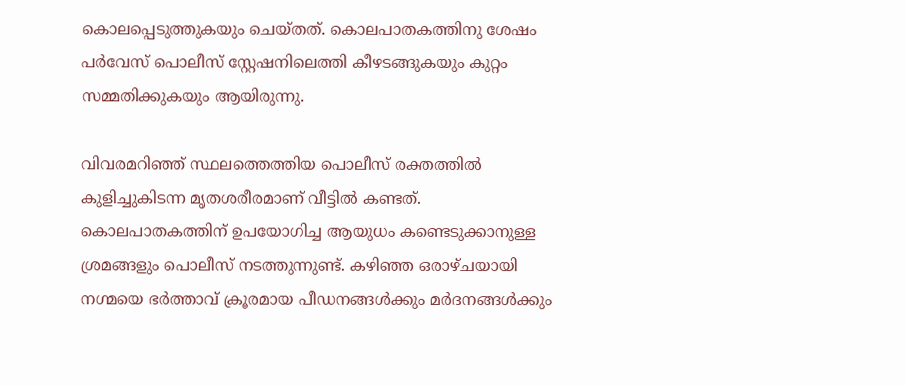കൊലപ്പെടുത്തുകയും ചെയ്തത്. കൊലപാതകത്തിനു ശേഷം പർവേസ് പൊലീസ് സ്റ്റേഷനിലെത്തി കീഴടങ്ങുകയും കുറ്റം സമ്മതിക്കുകയും ആയിരുന്നു.

വിവരമറിഞ്ഞ് സ്ഥലത്തെത്തിയ പൊലീസ് രക്തത്തിൽ കുളിച്ചുകിടന്ന മൃതശരീരമാണ് വീട്ടിൽ കണ്ടത്. കൊലപാതകത്തിന് ഉപയോഗിച്ച ആയുധം കണ്ടെടുക്കാനുള്ള ശ്രമങ്ങളും പൊലീസ് നടത്തുന്നുണ്ട്. കഴിഞ്ഞ ഒരാഴ്ചയായി നഗ്മയെ ഭർത്താവ് ക്രൂരമായ പീഡനങ്ങൾക്കും മർദനങ്ങൾക്കും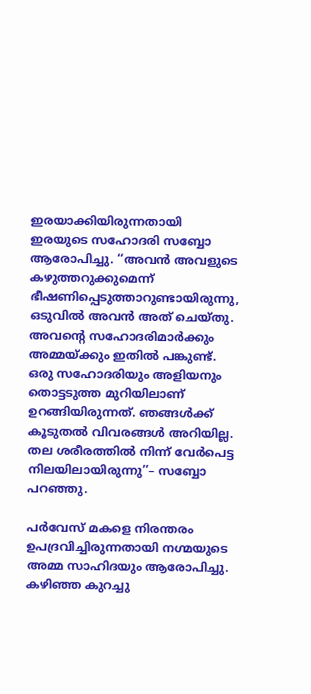ഇരയാക്കിയിരുന്നതായി ഇരയുടെ സഹോദരി സബ്ബോ ആരോപിച്ചു. ‘‘അവൻ അവളുടെ കഴുത്തറുക്കുമെന്ന് ഭീഷണിപ്പെടുത്താറുണ്ടായിരുന്നു, ഒടുവിൽ അവൻ അത് ചെയ്തു. അവന്റെ സഹോദരിമാർക്കും അമ്മയ്ക്കും ഇതിൽ പങ്കുണ്ട്. ഒരു സഹോദരിയും അളിയനും തൊട്ടടുത്ത മുറിയിലാണ് ഉറങ്ങിയിരുന്നത്. ഞങ്ങൾക്ക് കൂടുതൽ വിവരങ്ങൾ അറിയില്ല. തല ശരീരത്തിൽ നിന്ന് വേർപെട്ട നിലയിലായിരുന്നു’’– സബ്ബോ പറഞ്ഞു.

പർവേസ് മകളെ നിരന്തരം ഉപദ്രവിച്ചിരുന്നതായി നഗ്മയുടെ അമ്മ സാഹിദയും ആരോപിച്ചു. കഴിഞ്ഞ കുറച്ചു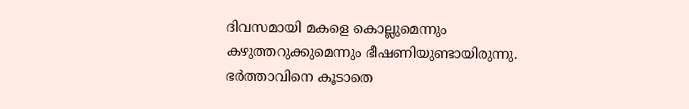ദിവസമായി മകളെ കൊല്ലുമെന്നും കഴുത്തറുക്കുമെന്നും ഭീഷണിയുണ്ടായിരുന്നു. ഭർത്താവിനെ കൂടാതെ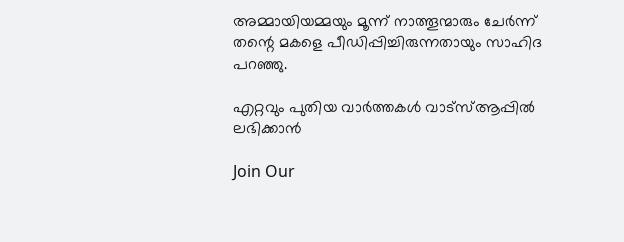അമ്മായിയമ്മയും മൂന്ന് നാത്തൂന്മാരും ചേർന്ന് തന്റെ മകളെ പീഡിപ്പിച്ചിരുന്നതായും സാഹിദ പറഞ്ഞു.

എറ്റവും പുതിയ വാർത്തകൾ വാട്സ്ആപ്പിൽ ലഭിക്കാൻ

Join Our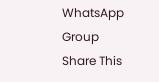WhatsApp Group
Share This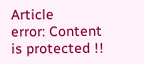Article
error: Content is protected !!